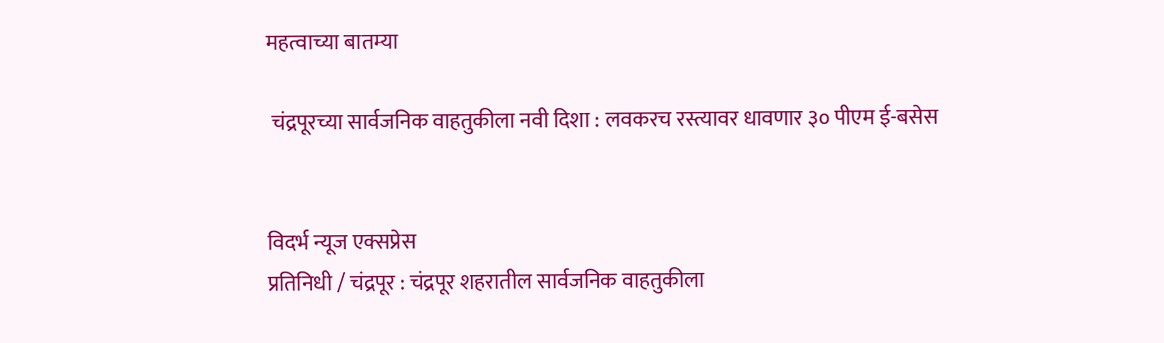महत्वाच्या बातम्या

 चंद्रपूरच्या सार्वजनिक वाहतुकीला नवी दिशा : लवकरच रस्त्यावर धावणार ३० पीएम ई-बसेस


विदर्भ न्यूज एक्सप्रेस
प्रतिनिधी / चंद्रपूर : चंद्रपूर शहरातील सार्वजनिक वाहतुकीला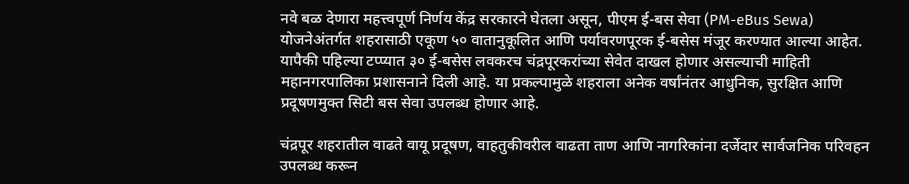नवे बळ देणारा महत्त्वपूर्ण निर्णय केंद्र सरकारने घेतला असून, पीएम ई-बस सेवा (PM-eBus Sewa) योजनेअंतर्गत शहरासाठी एकूण ५० वातानुकूलित आणि पर्यावरणपूरक ई-बसेस मंजूर करण्यात आल्या आहेत. यापैकी पहिल्या टप्प्यात ३० ई-बसेस लवकरच चंद्रपूरकरांच्या सेवेत दाखल होणार असल्याची माहिती महानगरपालिका प्रशासनाने दिली आहे. या प्रकल्पामुळे शहराला अनेक वर्षांनंतर आधुनिक, सुरक्षित आणि प्रदूषणमुक्त सिटी बस सेवा उपलब्ध होणार आहे.

चंद्रपूर शहरातील वाढते वायू प्रदूषण, वाहतुकीवरील वाढता ताण आणि नागरिकांना दर्जेदार सार्वजनिक परिवहन उपलब्ध करून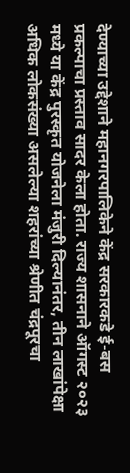देण्याच्या उद्देशाने महानगरपालिकेने केंद्र सरकारकडे ई-बस प्रकल्पाचा प्रस्ताव सादर केला होता. राज्य शासनाने ऑगस्ट २०२३ मध्ये या केंद्र पुरस्कृत योजनेला मंजुरी दिल्यानंतर, तीन लाखांपेक्षा अधिक लोकसंख्या असलेल्या शहरांच्या श्रेणीत चंद्रपूरचा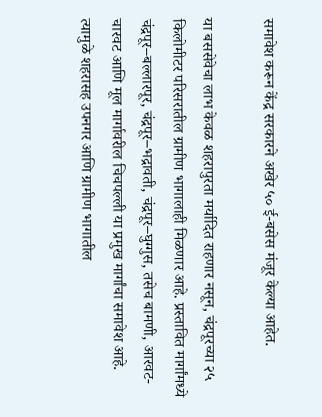समावेश करून केंद्र सरकारने अखेर ५० ई-बसेस मंजूर केल्या आहेत.

या बससेवेचा लाभ केवळ शहरापुरता मर्यादित राहणार नसून, चंद्रपूरच्या २५ किलोमीटर परिसरातील ग्रामीण भागालाही मिळणार आहे. प्रस्तावित मार्गांमध्ये चंद्रपूर–बल्लारपूर, चंद्रपूर–भद्रावती, चंद्रपूर–घुग्गुस, तसेच बामणी, आरवट-चारवट आणि मूल मार्गावरील चिचपल्ली या प्रमुख मार्गांचा समावेश आहे. त्यामुळे शहरासह उपनगर आणि ग्रामीण भागातील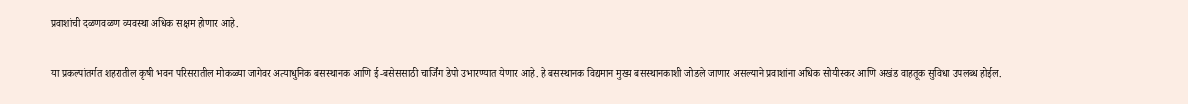प्रवाशांची दळणवळण व्यवस्था अधिक सक्षम होणार आहे.

या प्रकल्पांतर्गत शहरातील कृषी भवन परिसरातील मोकळ्या जागेवर अत्याधुनिक बसस्थानक आणि ई-बसेससाठी चार्जिंग डेपो उभारण्यात येणार आहे. हे बसस्थानक विद्यमान मुख्य बसस्थानकाशी जोडले जाणार असल्याने प्रवाशांना अधिक सोयीस्कर आणि अखंड वाहतूक सुविधा उपलब्ध होईल.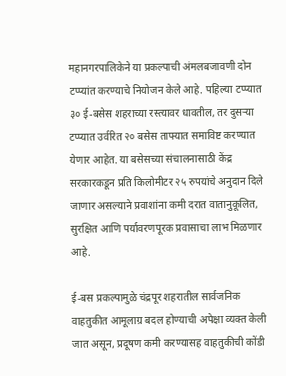महानगरपालिकेने या प्रकल्पाची अंमलबजावणी दोन टप्प्यांत करण्याचे नियोजन केले आहे. पहिल्या टप्प्यात ३० ई-बसेस शहराच्या रस्त्यावर धावतील, तर दुसऱ्या टप्प्यात उर्वरित २० बसेस ताफ्यात समाविष्ट करण्यात येणार आहेत. या बसेसच्या संचालनासाठी केंद्र सरकारकडून प्रति किलोमीटर २५ रुपयांचे अनुदान दिले जाणार असल्याने प्रवाशांना कमी दरात वातानुकूलित, सुरक्षित आणि पर्यावरणपूरक प्रवासाचा लाभ मिळणार आहे.

ई-बस प्रकल्पामुळे चंद्रपूर शहरातील सार्वजनिक वाहतुकीत आमूलाग्र बदल होण्याची अपेक्षा व्यक्त केली जात असून, प्रदूषण कमी करण्यासह वाहतुकीची कोंडी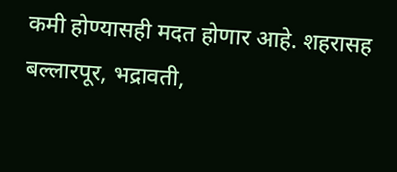कमी होण्यासही मदत होणार आहे. शहरासह बल्लारपूर, भद्रावती,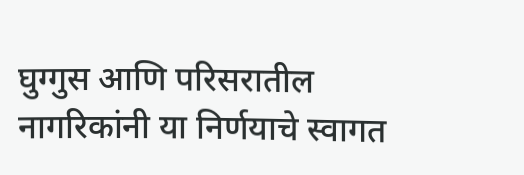घुग्गुस आणि परिसरातील नागरिकांनी या निर्णयाचे स्वागत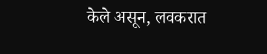केले असून, लवकरात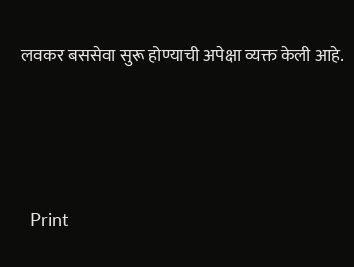लवकर बससेवा सुरू होण्याची अपेक्षा व्यक्त केली आहे.





  Print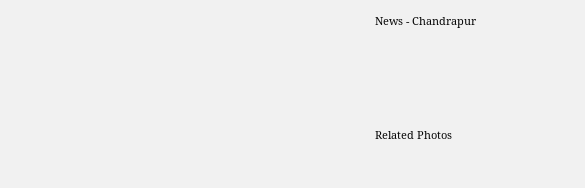News - Chandrapur




Related Photos